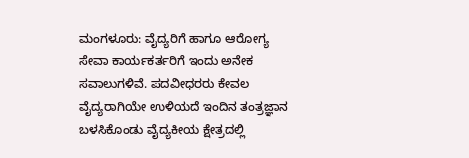ಮಂಗಳೂರು: ವೈದ್ಯರಿಗೆ ಹಾಗೂ ಆರೋಗ್ಯ ಸೇವಾ ಕಾರ್ಯಕರ್ತರಿಗೆ ಇಂದು ಅನೇಕ ಸವಾಲುಗಳಿವೆ. ಪದವೀಧರರು ಕೇವಲ ವೈದ್ಯರಾಗಿಯೇ ಉಳಿಯದೆ ಇಂದಿನ ತಂತ್ರಜ್ಞಾನ ಬಳಸಿಕೊಂಡು ವೈದ್ಯಕೀಯ ಕ್ಷೇತ್ರದಲ್ಲಿ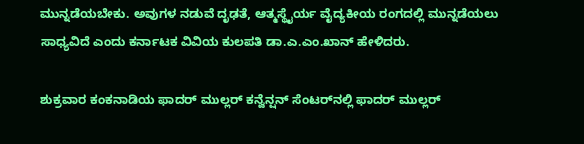ಮುನ್ನಡೆಯಬೇಕು. ಅವುಗಳ ನಡುವೆ ದೃಢತೆ, ಆತ್ಮಸ್ಥೈರ್ಯ ವೈದ್ಯಕೀಯ ರಂಗದಲ್ಲಿ ಮುನ್ನಡೆಯಲು ಸಾಧ್ಯವಿದೆ ಎಂದು ಕರ್ನಾಟಕ ವಿವಿಯ ಕುಲಪತಿ ಡಾ.ಎ.ಎಂ.ಖಾನ್ ಹೇಳಿದರು.

ಶುಕ್ರವಾರ ಕಂಕನಾಡಿಯ ಫಾದರ್ ಮುಲ್ಲರ್ ಕನ್ವೆನ್ಷನ್ ಸೆಂಟರ್‌ನಲ್ಲಿ ಫಾದರ್ ಮುಲ್ಲರ್‌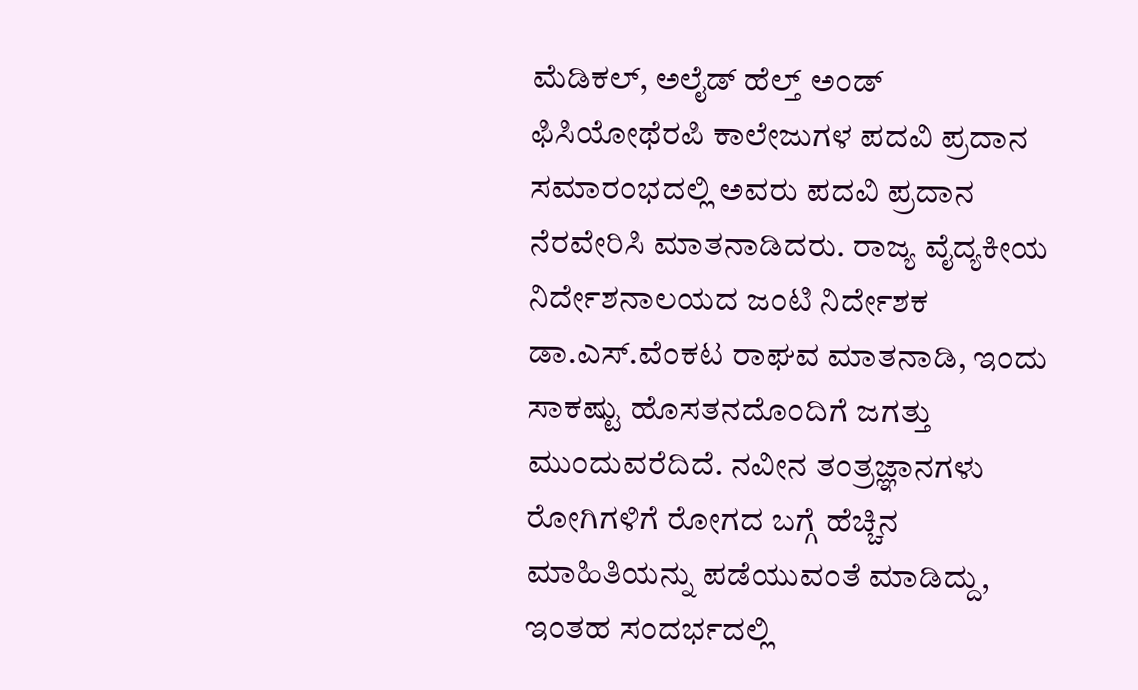ಮೆಡಿಕಲ್, ಅಲೈಡ್ ಹೆಲ್ತ್ ಅಂಡ್‌ ಫಿಸಿಯೋಥೆರಪಿ ಕಾಲೇಜುಗಳ ಪದವಿ ಪ್ರದಾನ ಸಮಾರಂಭದಲ್ಲಿ ಅವರು ಪದವಿ ಪ್ರದಾನ ನೆರವೇರಿಸಿ ಮಾತನಾಡಿದರು. ರಾಜ್ಯ ವೈದ್ಯಕೀಯ ನಿರ್ದೇಶನಾಲಯದ ಜಂಟಿ ನಿರ್ದೇಶಕ ಡಾ.ಎಸ್.ವೆಂಕಟ ರಾಘವ ಮಾತನಾಡಿ, ಇಂದು ಸಾಕಷ್ಟು ಹೊಸತನದೊಂದಿಗೆ ಜಗತ್ತು ಮುಂದುವರೆದಿದೆ. ನವೀನ ತಂತ್ರಜ್ಞಾನಗಳು ರೋಗಿಗಳಿಗೆ ರೋಗದ ಬಗ್ಗೆ ಹೆಚ್ಚಿನ ಮಾಹಿತಿಯನ್ನು ಪಡೆಯುವಂತೆ ಮಾಡಿದ್ದು, ಇಂತಹ ಸಂದರ್ಭದಲ್ಲಿ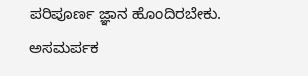ಪರಿಪೂರ್ಣ ಜ್ಞಾನ ಹೊಂದಿರಬೇಕು. ಅಸಮರ್ಪಕ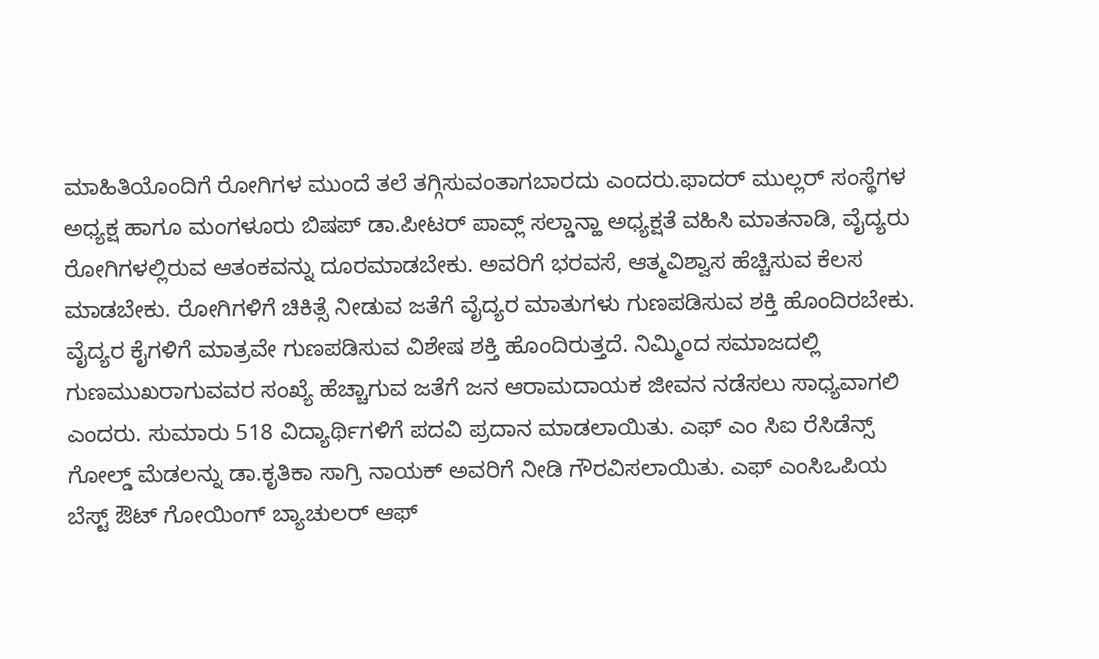ಮಾಹಿತಿಯೊಂದಿಗೆ ರೋಗಿಗಳ ಮುಂದೆ ತಲೆ ತಗ್ಗಿಸುವಂತಾಗಬಾರದು ಎಂದರು.ಫಾದರ್ ಮುಲ್ಲರ್ ಸಂಸ್ಥೆಗಳ ಅಧ್ಯಕ್ಷ ಹಾಗೂ ಮಂಗಳೂರು ಬಿಷಪ್ ಡಾ.ಪೀಟರ್ ಪಾವ್ಲ್ ಸಲ್ಡಾನ್ಹಾ ಅಧ್ಯಕ್ಷತೆ ವಹಿಸಿ ಮಾತನಾಡಿ, ವೈದ್ಯರು ರೋಗಿಗಳಲ್ಲಿರುವ ಆತಂಕವನ್ನು ದೂರಮಾಡಬೇಕು. ಅವರಿಗೆ ಭರವಸೆ, ಆತ್ಮವಿಶ್ವಾಸ ಹೆಚ್ಚಿಸುವ ಕೆಲಸ ಮಾಡಬೇಕು. ರೋಗಿಗಳಿಗೆ ಚಿಕಿತ್ಸೆ ನೀಡುವ ಜತೆಗೆ ವೈದ್ಯರ ಮಾತುಗಳು ಗುಣಪಡಿಸುವ ಶಕ್ತಿ ಹೊಂದಿರಬೇಕು. ವೈದ್ಯರ ಕೈಗಳಿಗೆ ಮಾತ್ರವೇ ಗುಣಪಡಿಸುವ ವಿಶೇಷ ಶಕ್ತಿ ಹೊಂದಿರುತ್ತದೆ. ನಿಮ್ಮಿಂದ ಸಮಾಜದಲ್ಲಿ ಗುಣಮುಖರಾಗುವವರ ಸಂಖ್ಯೆ ಹೆಚ್ಚಾಗುವ ಜತೆಗೆ ಜನ ಆರಾಮದಾಯಕ ಜೀವನ ನಡೆಸಲು ಸಾಧ್ಯವಾಗಲಿ ಎಂದರು. ಸುಮಾರು 518 ವಿದ್ಯಾರ್ಥಿಗಳಿಗೆ ಪದವಿ ಪ್ರದಾನ ಮಾಡಲಾಯಿತು. ಎಫ್ ಎಂ ಸಿಐ ರೆಸಿಡೆನ್ಸ್ ಗೋಲ್ಡ್ ಮೆಡಲನ್ನು ಡಾ.ಕೃತಿಕಾ ಸಾಗ್ರಿ ನಾಯಕ್ ಅವರಿಗೆ ನೀಡಿ ಗೌರವಿಸಲಾಯಿತು. ಎಫ್ ಎಂಸಿಒಪಿಯ ಬೆಸ್ಟ್ ಔಟ್ ಗೋಯಿಂಗ್ ಬ್ಯಾಚುಲರ್ ಆಫ್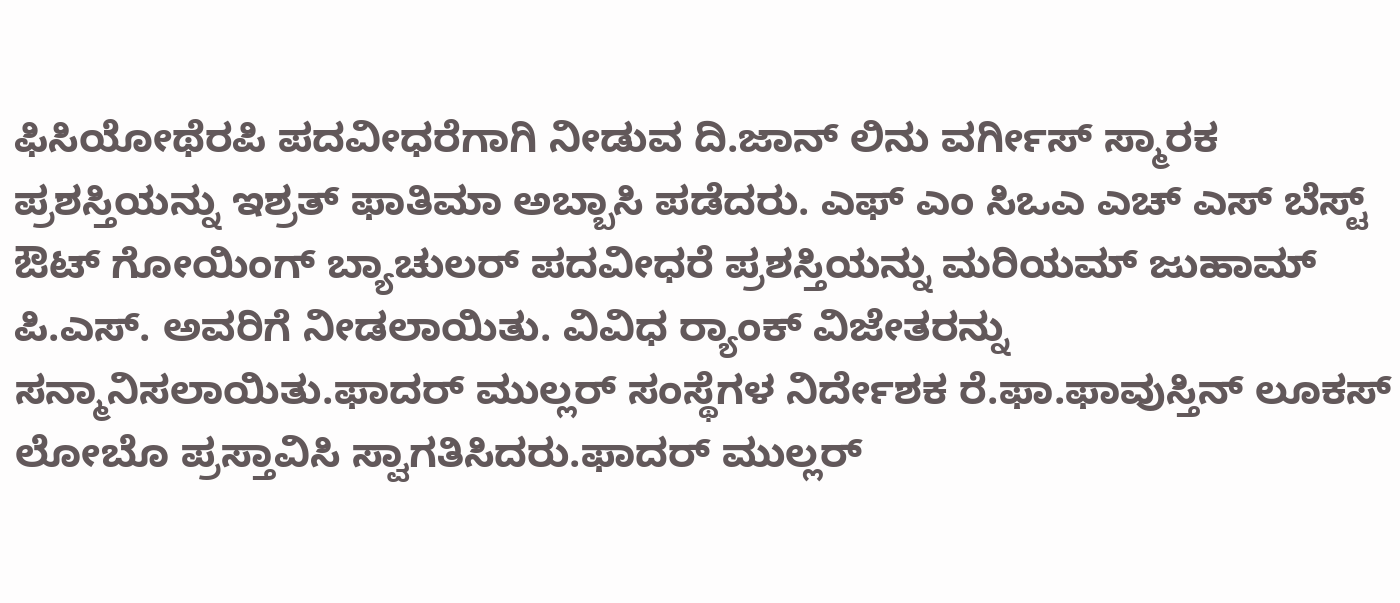ಫಿಸಿಯೋಥೆರಪಿ ಪದವೀಧರೆಗಾಗಿ ನೀಡುವ ದಿ.ಜಾನ್ ಲಿನು ವರ್ಗೀಸ್ ಸ್ಮಾರಕ ಪ್ರಶಸ್ತಿಯನ್ನು ಇಶ್ರತ್ ಫಾತಿಮಾ ಅಬ್ಬಾಸಿ ಪಡೆದರು. ಎಫ್ ಎಂ ಸಿಒಎ ಎಚ್ ಎಸ್ ಬೆಸ್ಟ್ ಔಟ್ ಗೋಯಿಂಗ್ ಬ್ಯಾಚುಲರ್ ಪದವೀಧರೆ ಪ್ರಶಸ್ತಿಯನ್ನು ಮರಿಯಮ್ ಜುಹಾಮ್ ಪಿ.ಎಸ್. ಅವರಿಗೆ ನೀಡಲಾಯಿತು. ವಿವಿಧ ರ್‍ಯಾಂಕ್‌ ವಿಜೇತರನ್ನು ಸನ್ಮಾನಿಸಲಾಯಿತು.ಫಾದರ್ ಮುಲ್ಲರ್ ಸಂಸ್ಥೆಗಳ ನಿರ್ದೇಶಕ ರೆ.ಫಾ.ಫಾವುಸ್ತಿನ್ ಲೂಕಸ್ ಲೋಬೊ ಪ್ರಸ್ತಾವಿಸಿ ಸ್ವಾಗತಿಸಿದರು.ಫಾದರ್ ಮುಲ್ಲರ್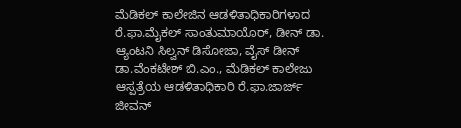ಮೆಡಿಕಲ್ ಕಾಲೇಜಿನ ಆಡಳಿತಾಧಿಕಾರಿಗಳಾದ ರೆ.ಫಾ.ಮೈಕಲ್ ಸಾಂತುಮಾಯೊರ್, ಡೀನ್ ಡಾ. ಆ್ಯಂಟನಿ ಸಿಲ್ವನ್ ಡಿಸೋಜಾ, ವೈಸ್ ಡೀನ್ ಡಾ.ವೆಂಕಟೇಶ್ ಬಿ.ಎಂ., ಮೆಡಿಕಲ್ ಕಾಲೇಜು ಆಸ್ಪತ್ರೆಯ ಆಡಳಿತಾಧಿಕಾರಿ ರೆ.ಫಾ.ಜಾರ್ಜ್ ಜೀವನ್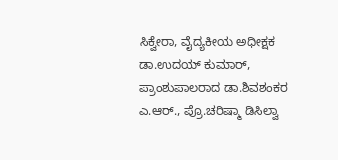ಸಿಕ್ವೇರಾ, ವೈದ್ಯಕೀಯ ಅಧೀಕ್ಷಕ ಡಾ.ಉದಯ್ ಕುಮಾರ್, ಪ್ರಾಂಶುಪಾಲರಾದ ಡಾ.ಶಿವಶಂಕರ ಎ.ಆರ್., ಪ್ರೊ.ಚರಿಷ್ಮಾ ಡಿಸಿಲ್ವಾ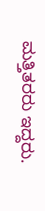ಮತ್ತಿತರರು ಇದ್ದರು.